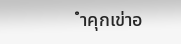ำคุกเข่าอ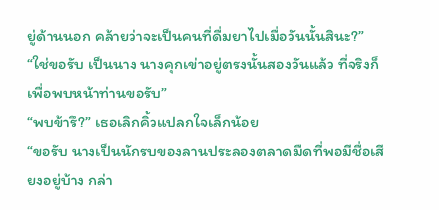ยู่ด้านนอก คล้ายว่าจะเป็นคนที่ดื่มยาไปเมื่อวันนั้นสินะ?”
“ใช่ขอรับ เป็นนาง นางคุกเข่าอยู่ตรงนั้นสองวันแล้ว ที่จริงก็เพื่อพบหน้าท่านขอรับ”
“พบข้ารึ?” เธอเลิกคิ้วแปลกใจเล็กน้อย
“ขอรับ นางเป็นนักรบของลานประลองตลาดมืดที่พอมีชื่อเสียงอยู่บ้าง กล่า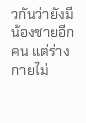วกันว่ายังมีน้องชายอีกคน แต่ร่างกายไม่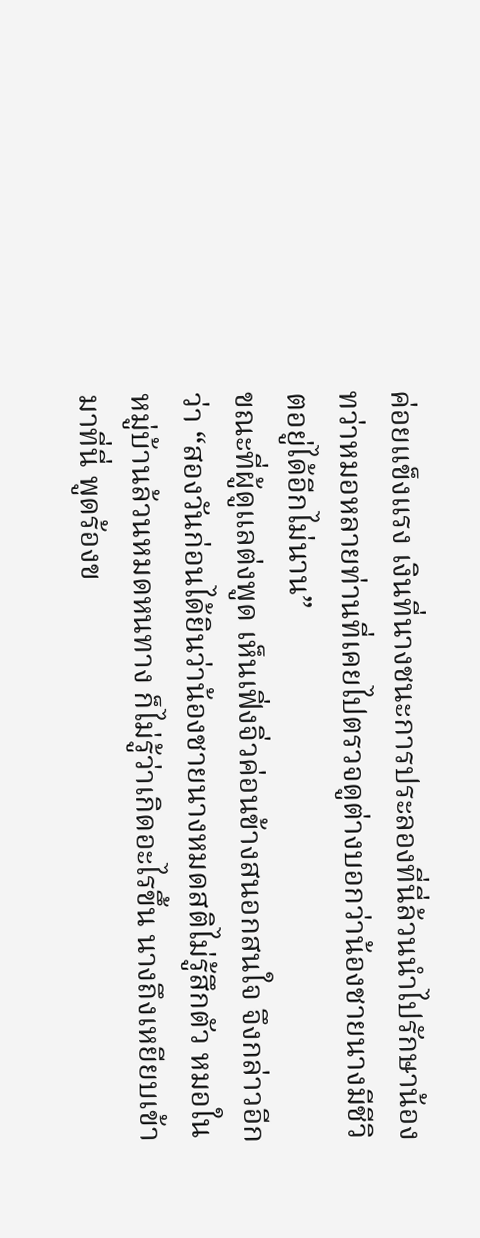ค่อยแข็งแรง เงินที่นางชนะการประลองที่นี่ล้วนนำไปรักษาน้อง ทว่าหมอหลายท่านที่เคยไปตรวจดูต่างบอกว่าน้องชายนางมีชีวิตอยู่ได้อีกไม่นาน”
ขณะที่ผู้ดูแลต่งพูด เห็นเฟิ่งจิ่วค่อนข้างสนอกสนใจ จึงกล่าวอีกว่า “สองวันก่อนได้ยินว่าน้องชายนางหมดสติไม่รู้สึกตัว หมอในหมู่บ้านล้วนหมดหนทาง ก็ไม่รู้ว่าเกิดอะไรขึ้น นางถึงเหยียบเข้ามาที่นี่ พูดร้องข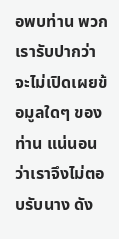อพบท่าน พวกเรารับปากว่าจะไม่เปิดเผยข้อมูลใดๆ ของท่าน แน่นอนว่าเราจึงไม่ตอบรับนาง ดัง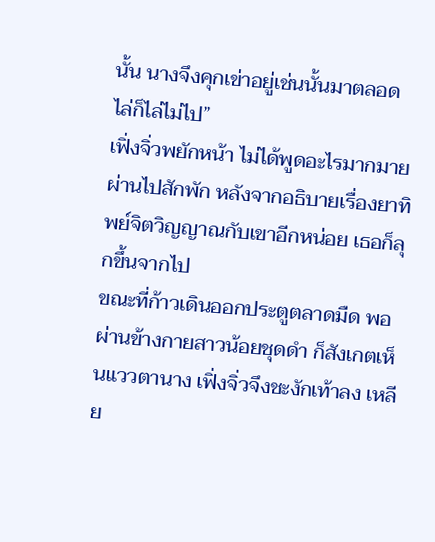นั้น นางจึงคุกเข่าอยู่เช่นนั้นมาตลอด ไล่ก็ไล่ไม่ไป”
เฟิ่งจิ่วพยักหน้า ไม่ได้พูดอะไรมากมาย ผ่านไปสักพัก หลังจากอธิบายเรื่องยาทิพย์จิตวิญญาณกับเขาอีกหน่อย เธอก็ลุกขึ้นจากไป
ขณะที่ก้าวเดินออกประตูตลาดมืด พอผ่านข้างกายสาวน้อยชุดดำ ก็สังเกตเห็นแววตานาง เฟิ่งจิ่วจึงชะงักเท้าลง เหลีย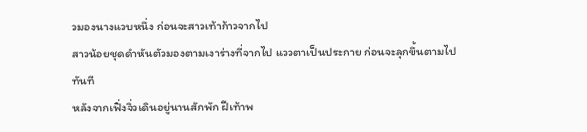วมองนางแวบหนึ่ง ก่อนจะสาวเท้าก้าวจากไป
สาวน้อยชุดดำหันตัวมองตามเงาร่างที่จากไป แววตาเป็นประกาย ก่อนจะลุกขึ้นตามไปทันที
หลังจากเฟิ่งจิ่วเดินอยู่นานสักพัก ฝีเท้าพ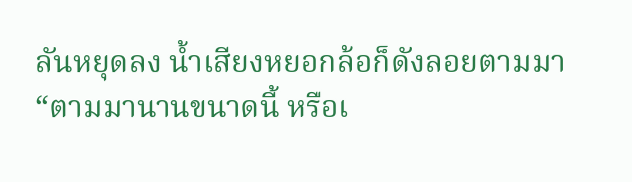ลันหยุดลง น้ำเสียงหยอกล้อก็ดังลอยตามมา
“ตามมานานขนาดนี้ หรือเ